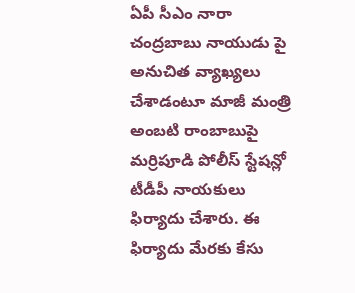ఏపీ సీఎం నారా చంద్రబాబు నాయుడు పై అనుచిత వ్యాఖ్యలు చేశాడంటూ మాజీ మంత్రి అంబటి రాంబాబుపై మర్రిపూడి పోలీస్ స్టేషన్లో టీడీపీ నాయకులు ఫిర్యాదు చేశారు. ఈ ఫిర్యాదు మేరకు కేసు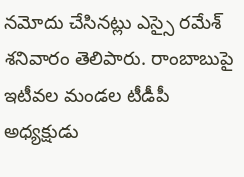నమోదు చేసినట్లు ఎస్సై రమేశ్ శనివారం తెలిపారు. రాంబాబుపై ఇటీవల మండల టీడీపీ అధ్యక్షుడు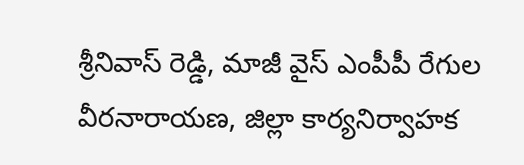శ్రీనివాస్ రెడ్డి, మాజీ వైస్ ఎంపీపీ రేగుల వీరనారాయణ, జిల్లా కార్యనిర్వాహక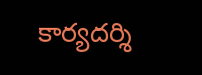కార్యదర్శి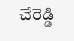చేరెడ్డి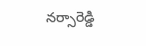నర్సారెడ్డి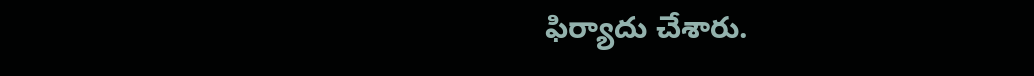ఫిర్యాదు చేశారు.